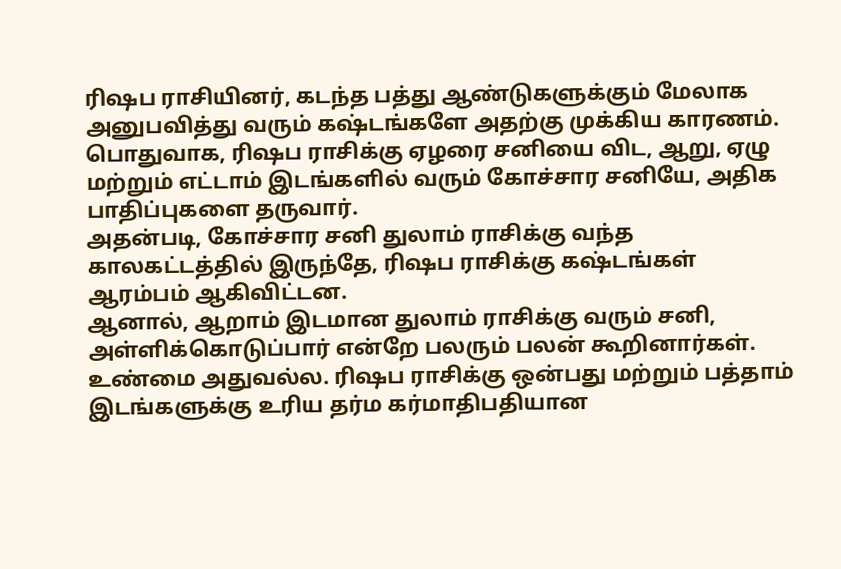ரிஷப ராசியினர், கடந்த பத்து ஆண்டுகளுக்கும் மேலாக அனுபவித்து வரும் கஷ்டங்களே அதற்கு முக்கிய காரணம்.
பொதுவாக, ரிஷப ராசிக்கு ஏழரை சனியை விட, ஆறு, ஏழு மற்றும் எட்டாம் இடங்களில் வரும் கோச்சார சனியே, அதிக பாதிப்புகளை தருவார்.
அதன்படி, கோச்சார சனி துலாம் ராசிக்கு வந்த காலகட்டத்தில் இருந்தே, ரிஷப ராசிக்கு கஷ்டங்கள் ஆரம்பம் ஆகிவிட்டன.
ஆனால், ஆறாம் இடமான துலாம் ராசிக்கு வரும் சனி, அள்ளிக்கொடுப்பார் என்றே பலரும் பலன் கூறினார்கள்.
உண்மை அதுவல்ல. ரிஷப ராசிக்கு ஒன்பது மற்றும் பத்தாம் இடங்களுக்கு உரிய தர்ம கர்மாதிபதியான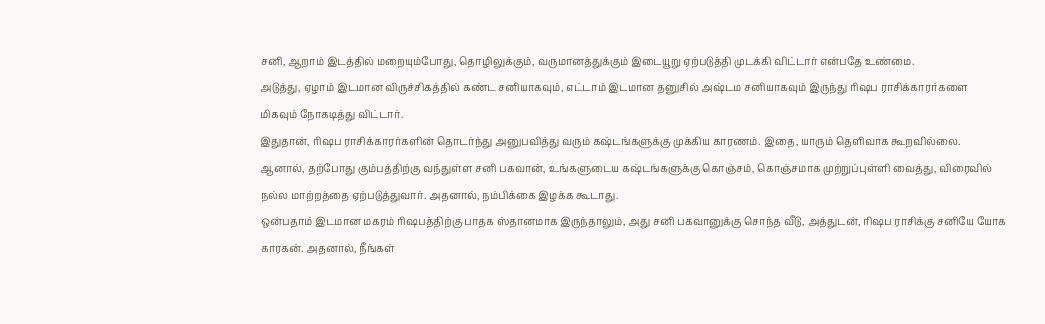சனி, ஆறாம் இடத்தில் மறையும்போது, தொழிலுக்கும், வருமானத்துக்கும் இடையூறு ஏற்படுத்தி முடக்கி விட்டார் என்பதே உண்மை.
அடுத்து, ஏழாம் இடமான விருச்சிகத்தில் கண்ட சனியாகவும், எட்டாம் இடமான தனுசில் அஷ்டம சனியாகவும் இருந்து ரிஷப ராசிக்காரர்களை மிகவும் நோகடித்து விட்டார்.
இதுதான், ரிஷப ராசிக்காரர்களின் தொடர்ந்து அனுபவித்து வரும் கஷ்டங்களுக்கு முக்கிய காரணம். இதை, யாரும் தெளிவாக கூறவில்லை.
ஆனால், தற்போது கும்பத்திற்கு வந்துள்ள சனி பகவான், உங்களுடைய கஷ்டங்களுக்கு கொஞ்சம், கொஞ்சமாக முற்றுப்புள்ளி வைத்து, விரைவில் நல்ல மாற்றத்தை ஏற்படுத்துவார். அதனால், நம்பிக்கை இழக்க கூடாது.
ஒன்பதாம் இடமான மகரம் ரிஷபத்திற்கு பாதக ஸ்தானமாக இருந்தாலும், அது சனி பகவானுக்கு சொந்த வீடு, அத்துடன், ரிஷப ராசிக்கு சனியே யோக காரகன். அதனால், நீங்கள்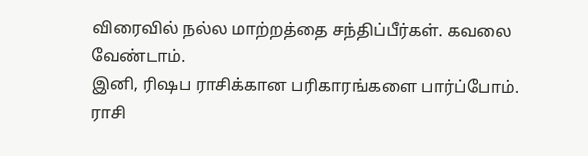விரைவில் நல்ல மாற்றத்தை சந்திப்பீர்கள். கவலை வேண்டாம்.
இனி, ரிஷப ராசிக்கான பரிகாரங்களை பார்ப்போம்.
ராசி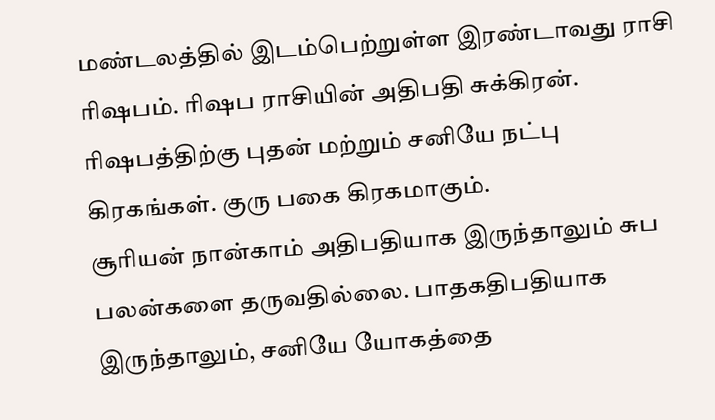மண்டலத்தில் இடம்பெற்றுள்ள இரண்டாவது ராசி ரிஷபம். ரிஷப ராசியின் அதிபதி சுக்கிரன்.
ரிஷபத்திற்கு புதன் மற்றும் சனியே நட்பு கிரகங்கள். குரு பகை கிரகமாகும்.
சூரியன் நான்காம் அதிபதியாக இருந்தாலும் சுப பலன்களை தருவதில்லை. பாதகதிபதியாக இருந்தாலும், சனியே யோகத்தை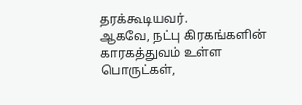தரக்கூடியவர்.
ஆகவே, நட்பு கிரகங்களின் காரகத்துவம் உள்ள பொருட்கள்,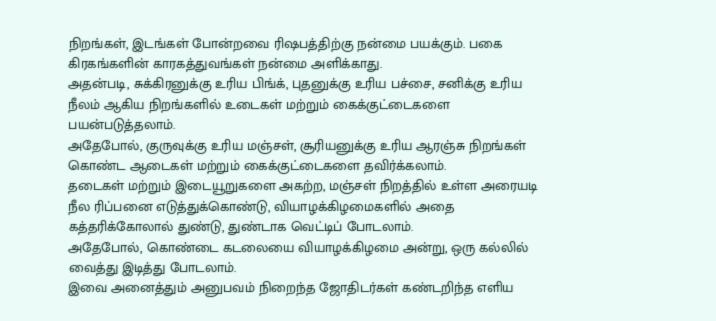நிறங்கள், இடங்கள் போன்றவை ரிஷபத்திற்கு நன்மை பயக்கும். பகை கிரகங்களின் காரகத்துவங்கள் நன்மை அளிக்காது.
அதன்படி, சுக்கிரனுக்கு உரிய பிங்க், புதனுக்கு உரிய பச்சை, சனிக்கு உரிய நீலம் ஆகிய நிறங்களில் உடைகள் மற்றும் கைக்குட்டைகளை பயன்படுத்தலாம்.
அதேபோல், குருவுக்கு உரிய மஞ்சள், சூரியனுக்கு உரிய ஆரஞ்சு நிறங்கள் கொண்ட ஆடைகள் மற்றும் கைக்குட்டைகளை தவிர்க்கலாம்.
தடைகள் மற்றும் இடையூறுகளை அகற்ற, மஞ்சள் நிறத்தில் உள்ள அரையடி நீல ரிப்பனை எடுத்துக்கொண்டு, வியாழக்கிழமைகளில் அதை கத்தரிக்கோலால் துண்டு, துண்டாக வெட்டிப் போடலாம்.
அதேபோல், கொண்டை கடலையை வியாழக்கிழமை அன்று, ஒரு கல்லில் வைத்து இடித்து போடலாம்.
இவை அனைத்தும் அனுபவம் நிறைந்த ஜோதிடர்கள் கண்டறிந்த எளிய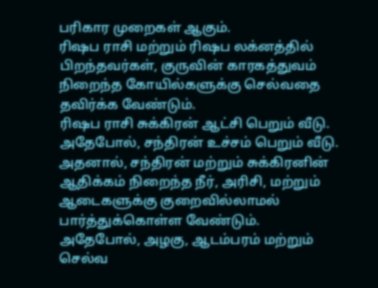பரிகார முறைகள் ஆகும்.
ரிஷப ராசி மற்றும் ரிஷப லக்னத்தில் பிறந்தவர்கள், குருவின் காரகத்துவம் நிறைந்த கோயில்களுக்கு செல்வதை தவிர்க்க வேண்டும்.
ரிஷப ராசி சுக்கிரன் ஆட்சி பெறும் வீடு. அதேபோல், சந்திரன் உச்சம் பெறும் வீடு. அதனால், சந்திரன் மற்றும் சுக்கிரனின் ஆதிக்கம் நிறைந்த நீர், அரிசி, மற்றும் ஆடைகளுக்கு குறைவில்லாமல் பார்த்துக்கொள்ள வேண்டும்.
அதேபோல், அழகு, ஆடம்பரம் மற்றும் செல்வ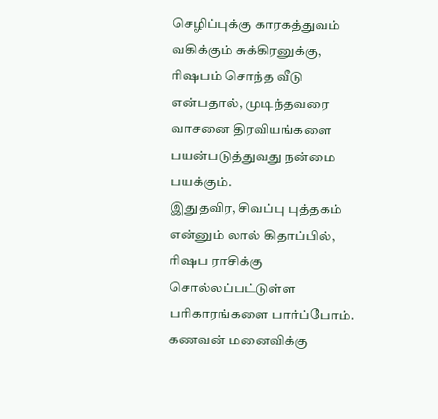செழிப்புக்கு காரகத்துவம் வகிக்கும் சுக்கிரனுக்கு, ரிஷபம் சொந்த வீடு என்பதால், முடிந்தவரை வாசனை திரவியங்களை பயன்படுத்துவது நன்மை பயக்கும்.
இதுதவிர, சிவப்பு புத்தகம் என்னும் லால் கிதாப்பில், ரிஷப ராசிக்கு சொல்லப்பட்டுள்ள பரிகாரங்களை பார்ப்போம்.
கணவன் மனைவிக்கு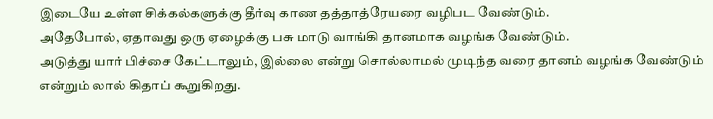இடையே உள்ள சிக்கல்களுக்கு தீர்வு காண தத்தாத்ரேயரை வழிபட வேண்டும்.
அதேபோல், ஏதாவது ஒரு ஏழைக்கு பசு மாடு வாங்கி தானமாக வழங்க வேண்டும்.
அடுத்து யார் பிச்சை கேட்டாலும், இல்லை என்று சொல்லாமல் முடிந்த வரை தானம் வழங்க வேண்டும் என்றும் லால் கிதாப் கூறுகிறது.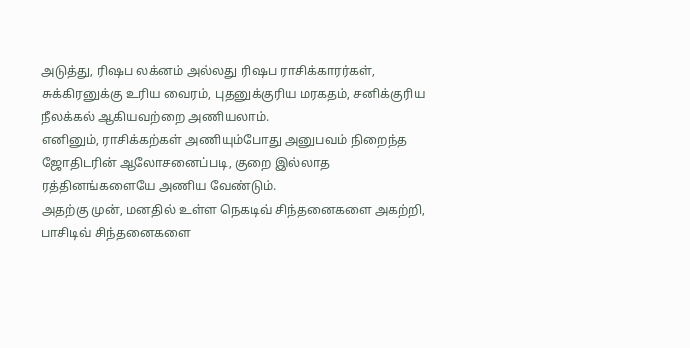அடுத்து, ரிஷப லக்னம் அல்லது ரிஷப ராசிக்காரர்கள், சுக்கிரனுக்கு உரிய வைரம், புதனுக்குரிய மரகதம், சனிக்குரிய நீலக்கல் ஆகியவற்றை அணியலாம்.
எனினும், ராசிக்கற்கள் அணியும்போது அனுபவம் நிறைந்த ஜோதிடரின் ஆலோசனைப்படி, குறை இல்லாத ரத்தினங்களையே அணிய வேண்டும்.
அதற்கு முன், மனதில் உள்ள நெகடிவ் சிந்தனைகளை அகற்றி, பாசிடிவ் சிந்தனைகளை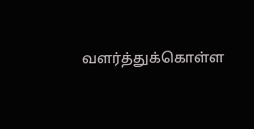வளர்த்துக்கொள்ள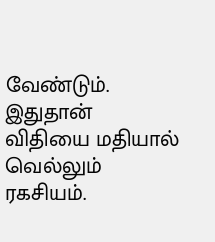வேண்டும். இதுதான் விதியை மதியால் வெல்லும் ரகசியம்.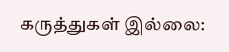கருத்துகள் இல்லை: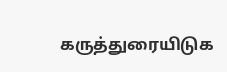கருத்துரையிடுக